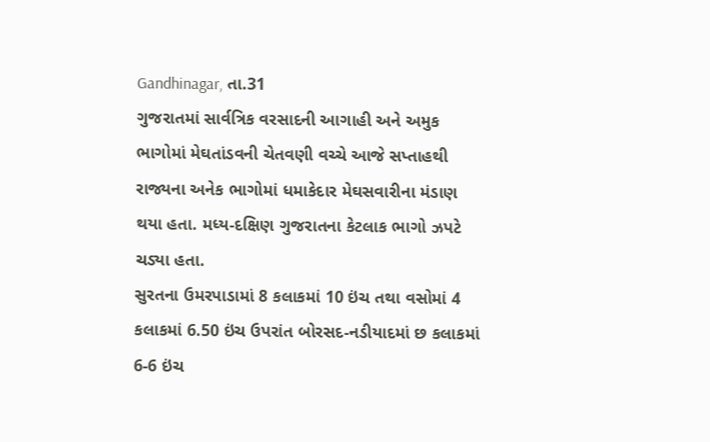Gandhinagar, તા.31
ગુજરાતમાં સાર્વત્રિક વરસાદની આગાહી અને અમુક ભાગોમાં મેઘતાંડવની ચેતવણી વચ્ચે આજે સપ્તાહથી રાજ્યના અનેક ભાગોમાં ધમાકેદાર મેઘસવારીના મંડાણ થયા હતા. મધ્ય-દક્ષિણ ગુજરાતના કેટલાક ભાગો ઝપટે ચડ્યા હતા.
સુરતના ઉમરપાડામાં 8 કલાકમાં 10 ઇંચ તથા વસોમાં 4 કલાકમાં 6.50 ઇંચ ઉપરાંત બોરસદ-નડીયાદમાં છ કલાકમાં 6-6 ઇંચ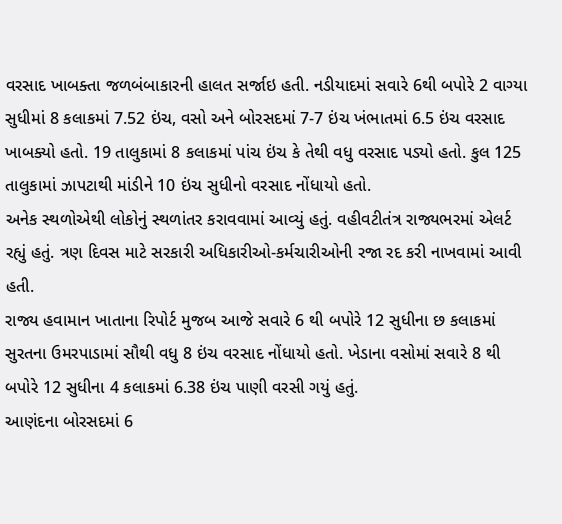વરસાદ ખાબક્તા જળબંબાકારની હાલત સર્જાઇ હતી. નડીયાદમાં સવારે 6થી બપોરે 2 વાગ્યા સુધીમાં 8 કલાકમાં 7.52 ઇંચ, વસો અને બોરસદમાં 7-7 ઇંચ ખંભાતમાં 6.5 ઇંચ વરસાદ ખાબક્યો હતો. 19 તાલુકામાં 8 કલાકમાં પાંચ ઇંચ કે તેથી વધુ વરસાદ પડ્યો હતો. કુલ 125 તાલુકામાં ઝાપટાથી માંડીને 10 ઇંચ સુધીનો વરસાદ નોંધાયો હતો.
અનેક સ્થળોએથી લોકોનું સ્થળાંતર કરાવવામાં આવ્યું હતું. વહીવટીતંત્ર રાજ્યભરમાં એલર્ટ રહ્યું હતું. ત્રણ દિવસ માટે સરકારી અધિકારીઓ-કર્મચારીઓની રજા રદ કરી નાખવામાં આવી હતી.
રાજ્ય હવામાન ખાતાના રિપોર્ટ મુજબ આજે સવારે 6 થી બપોરે 12 સુધીના છ કલાકમાં સુરતના ઉમરપાડામાં સૌથી વધુ 8 ઇંચ વરસાદ નોંધાયો હતો. ખેડાના વસોમાં સવારે 8 થી બપોરે 12 સુધીના 4 કલાકમાં 6.38 ઇંચ પાણી વરસી ગયું હતું.
આણંદના બોરસદમાં 6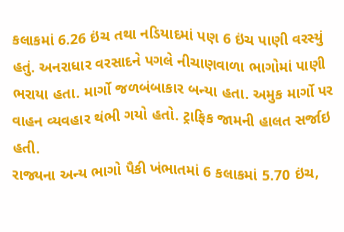કલાકમાં 6.26 ઇંચ તથા નડિયાદમાં પણ 6 ઇંચ પાણી વરસ્યું હતું. અનરાધાર વરસાદને પગલે નીચાણવાળા ભાગોમાં પાણી ભરાયા હતા. માર્ગો જળબંબાકાર બન્યા હતા. અમુક માર્ગો પર વાહન વ્યવહાર થંભી ગયો હતો. ટ્રાફિક જામની હાલત સર્જાઇ હતી.
રાજ્યના અન્ય ભાગો પૈકી ખંભાતમાં 6 કલાકમાં 5.70 ઇંચ,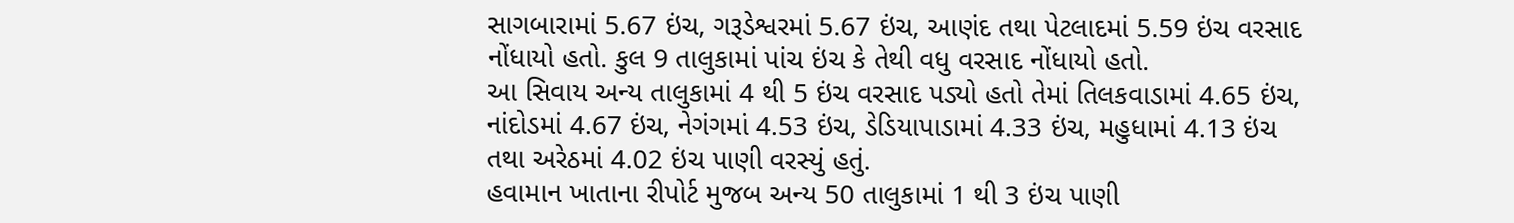સાગબારામાં 5.67 ઇંચ, ગરૂડેશ્વરમાં 5.67 ઇંચ, આણંદ તથા પેટલાદમાં 5.59 ઇંચ વરસાદ નોંધાયો હતો. કુલ 9 તાલુકામાં પાંચ ઇંચ કે તેથી વધુ વરસાદ નોંધાયો હતો.
આ સિવાય અન્ય તાલુકામાં 4 થી 5 ઇંચ વરસાદ પડ્યો હતો તેમાં તિલકવાડામાં 4.65 ઇંચ, નાંદોડમાં 4.67 ઇંચ, નેગંગમાં 4.53 ઇંચ, ડેડિયાપાડામાં 4.33 ઇંચ, મહુધામાં 4.13 ઇંચ તથા અરેઠમાં 4.02 ઇંચ પાણી વરસ્યું હતું.
હવામાન ખાતાના રીપોર્ટ મુજબ અન્ય 50 તાલુકામાં 1 થી 3 ઇંચ પાણી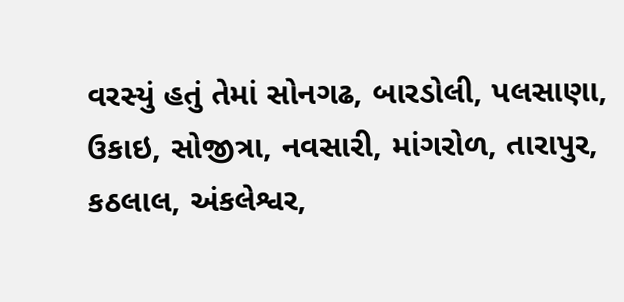વરસ્યું હતું તેમાં સોનગઢ, બારડોલી, પલસાણા, ઉકાઇ, સોજીત્રા, નવસારી, માંગરોળ, તારાપુર, કઠલાલ, અંકલેશ્વર,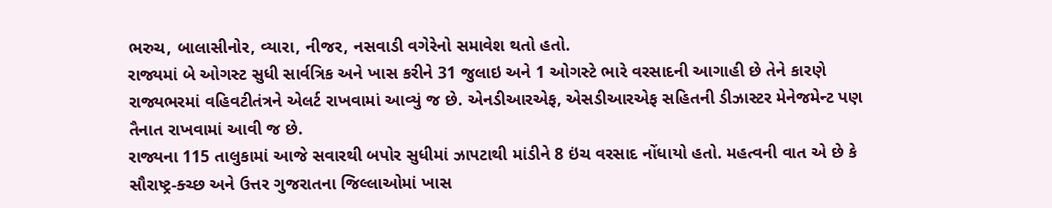ભરુચ, બાલાસીનોર, વ્યારા, નીજર, નસવાડી વગેરેનો સમાવેશ થતો હતો.
રાજ્યમાં બે ઓગસ્ટ સુધી સાર્વત્રિક અને ખાસ કરીને 31 જુલાઇ અને 1 ઓગસ્ટે ભારે વરસાદની આગાહી છે તેને કારણે રાજ્યભરમાં વહિવટીતંત્રને એલર્ટ રાખવામાં આવ્યું જ છે. એનડીઆરએફ, એસડીઆરએફ સહિતની ડીઝાસ્ટર મેનેજમેન્ટ પણ તૈનાત રાખવામાં આવી જ છે.
રાજ્યના 115 તાલુકામાં આજે સવારથી બપોર સુધીમાં ઝાપટાથી માંડીને 8 ઇંચ વરસાદ નોંધાયો હતો. મહત્વની વાત એ છે કે સૌરાષ્ટ્ર-ક્ચ્છ અને ઉત્તર ગુજરાતના જિલ્લાઓમાં ખાસ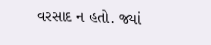વરસાદ ન હતો. જ્યાં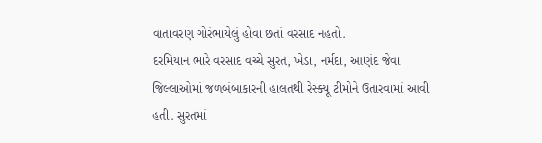વાતાવરણ ગોરંભાયેલું હોવા છતાં વરસાદ નહતો.
દરમિયાન ભારે વરસાદ વચ્ચે સુરત, ખેડા, નર્મદા, આણંદ જેવા જિલ્લાઓમાં જળબંબાકારની હાલતથી રેસ્ક્યૂ ટીમોને ઉતારવામાં આવી હતી. સુરતમાં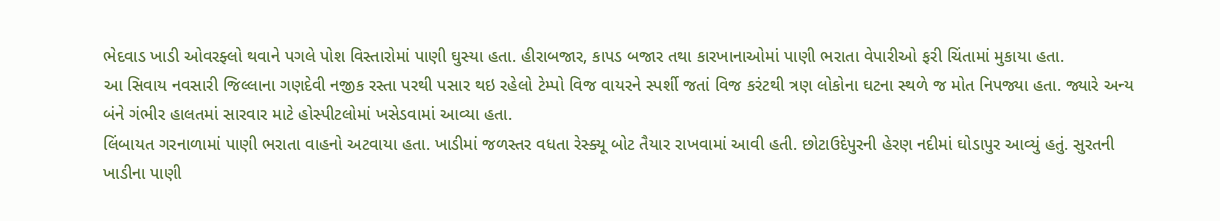ભેદવાડ ખાડી ઓવરફ્લો થવાને પગલે પોશ વિસ્તારોમાં પાણી ઘુસ્યા હતા. હીરાબજાર, કાપડ બજાર તથા કારખાનાઓમાં પાણી ભરાતા વેપારીઓ ફરી ચિંતામાં મુકાયા હતા.
આ સિવાય નવસારી જિલ્લાના ગણદેવી નજીક રસ્તા પરથી પસાર થઇ રહેલો ટેમ્પો વિજ વાયરને સ્પર્શી જતાં વિજ કરંટથી ત્રણ લોકોના ઘટના સ્થળે જ મોત નિપજ્યા હતા. જ્યારે અન્ય બંને ગંભીર હાલતમાં સારવાર માટે હોસ્પીટલોમાં ખસેડવામાં આવ્યા હતા.
લિંબાયત ગરનાળામાં પાણી ભરાતા વાહનો અટવાયા હતા. ખાડીમાં જળસ્તર વધતા રેસ્ક્યૂ બોટ તૈયાર રાખવામાં આવી હતી. છોટાઉદેપુરની હેરણ નદીમાં ઘોડાપુર આવ્યું હતું. સુરતની ખાડીના પાણી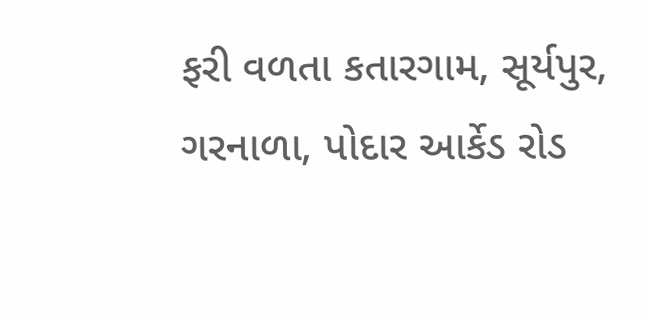ફરી વળતા કતારગામ, સૂર્યપુર, ગરનાળા, પોદાર આર્કેડ રોડ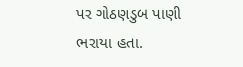પર ગોઠણડુબ પાણી ભરાયા હતા.